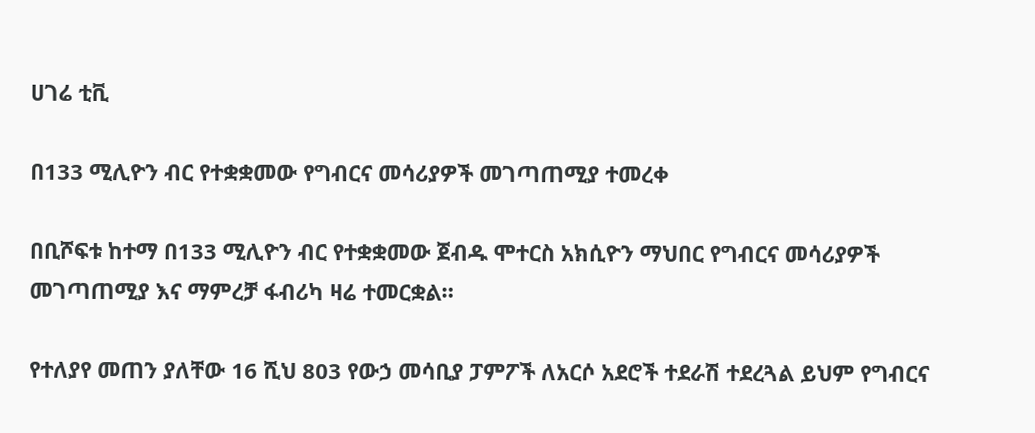ሀገሬ ቲቪ

በ133 ሚሊዮን ብር የተቋቋመው የግብርና መሳሪያዎች መገጣጠሚያ ተመረቀ

በቢሾፍቱ ከተማ በ133 ሚሊዮን ብር የተቋቋመው ጀብዱ ሞተርስ አክሲዮን ማህበር የግብርና መሳሪያዎች መገጣጠሚያ እና ማምረቻ ፋብሪካ ዛሬ ተመርቋል።

የተለያየ መጠን ያለቸው 16 ሺህ 803 የውኃ መሳቢያ ፓምፖች ለአርሶ አደሮች ተደራሽ ተደረጓል ይህም የግብርና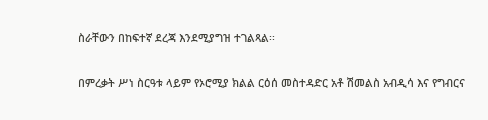ስራቸውን በከፍተኛ ደረጃ እንደሚያግዝ ተገልጻል፡፡

በምረቃት ሥነ ስርዓቱ ላይም የኦሮሚያ ክልል ርዕሰ መስተዳድር አቶ ሽመልስ አብዲሳ እና የግብርና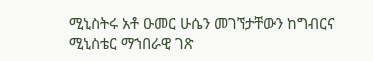ሚኒስትሩ አቶ ዑመር ሁሴን መገኘታቸውን ከግብርና ሚኒስቴር ማኀበራዊ ገጽ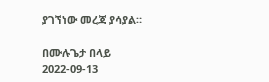ያገኘነው መረጃ ያሳያል።

በሙሉጌታ በላይ
2022-09-13